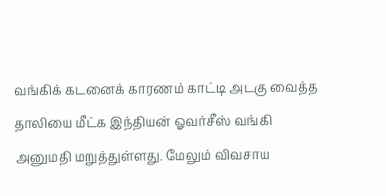வங்கிக் கடனைக் காரணம் காட்டி அடகு வைத்த தாலியை மீட்க இந்தியன் ஓவர்சீஸ் வங்கி அனுமதி மறுத்துள்ளது. மேலும் விவசாய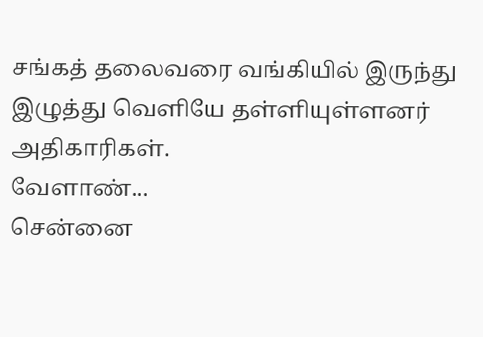சங்கத் தலைவரை வங்கியில் இருந்து இழுத்து வெளியே தள்ளியுள்ளனர் அதிகாரிகள்.
வேளாண்...
சென்னை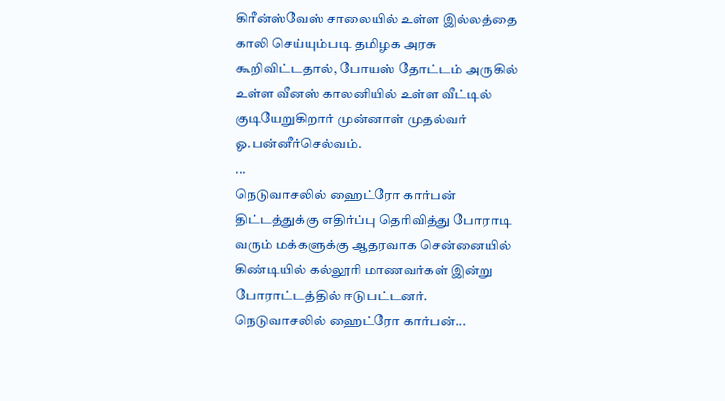கிரீன்ஸ்வேஸ் சாலையில் உள்ள இல்லத்தை காலி செய்யும்படி தமிழக அரசு கூறிவிட்டதால், போயஸ் தோட்டம் அருகில் உள்ள வீனஸ் காலனியில் உள்ள வீட்டில் குடியேறுகிறார் முன்னாள் முதல்வர் ஓ.பன்னீர்செல்வம்.
...
நெடுவாசலில் ஹைட்ரோ கார்பன் திட்டத்துக்கு எதிர்ப்பு தெரிவித்து போராடி வரும் மக்களுக்கு ஆதரவாக சென்னையில் கிண்டியில் கல்லூரி மாணவர்கள் இன்று போராட்டத்தில் ஈடுபட்டனர்.
நெடுவாசலில் ஹைட்ரோ கார்பன்...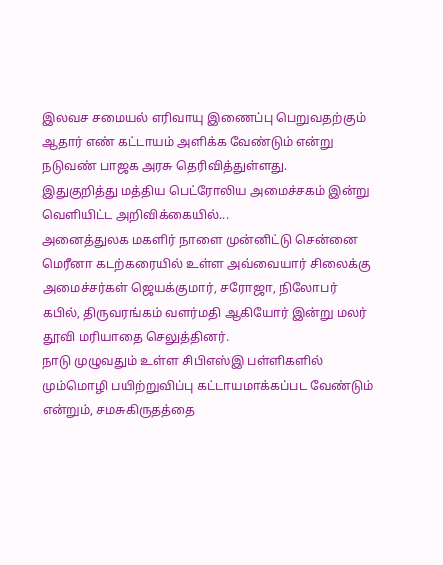இலவச சமையல் எரிவாயு இணைப்பு பெறுவதற்கும் ஆதார் எண் கட்டாயம் அளிக்க வேண்டும் என்று நடுவண் பாஜக அரசு தெரிவித்துள்ளது.
இதுகுறித்து மத்திய பெட்ரோலிய அமைச்சகம் இன்று வெளியிட்ட அறிவிக்கையில்...
அனைத்துலக மகளிர் நாளை முன்னிட்டு சென்னை மெரீனா கடற்கரையில் உள்ள அவ்வையார் சிலைக்கு அமைச்சர்கள் ஜெயக்குமார், சரோஜா, நிலோபர் கபில், திருவரங்கம் வளர்மதி ஆகியோர் இன்று மலர் தூவி மரியாதை செலுத்தினர்.
நாடு முழுவதும் உள்ள சிபிஎஸ்இ பள்ளிகளில் மும்மொழி பயிற்றுவிப்பு கட்டாயமாக்கப்பட வேண்டும் என்றும், சமசுகிருதத்தை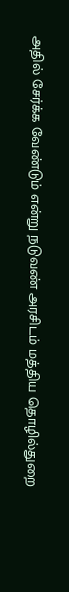அதில் சேர்க்க வேண்டும் என்று நடுவண் அரசிடம் மத்திய தொழில்துறை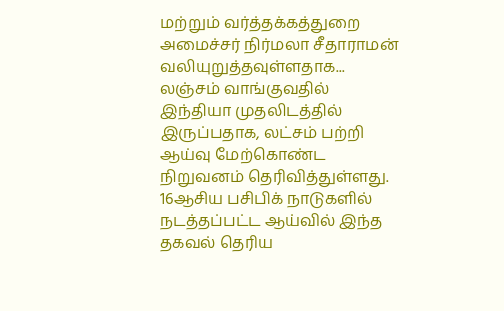மற்றும் வர்த்தக்கத்துறை அமைச்சர் நிர்மலா சீதாராமன் வலியுறுத்தவுள்ளதாக...
லஞ்சம் வாங்குவதில் இந்தியா முதலிடத்தில் இருப்பதாக, லட்சம் பற்றி ஆய்வு மேற்கொண்ட நிறுவனம் தெரிவித்துள்ளது. 16ஆசிய பசிபிக் நாடுகளில் நடத்தப்பட்ட ஆய்வில் இந்த தகவல் தெரிய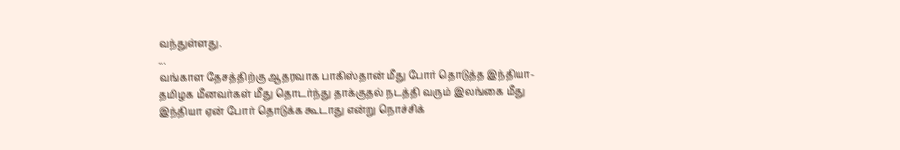வந்துள்ளது.
...
வங்காள தேசத்திற்கு ஆதரவாக பாகிஸ்தான் மீது போர் தொடுத்த இந்தியா-
தமிழக மீனவர்கள் மீது தொடர்ந்து தாக்குதல் நடத்தி வரும் இலங்கை மீது இந்தியா ஏன் போர் தொடுக்க கூடாது என்று நொச்சிக்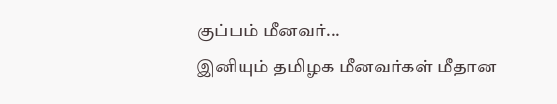குப்பம் மீனவர்...
இனியும் தமிழக மீனவர்கள் மீதான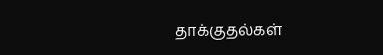தாக்குதல்கள்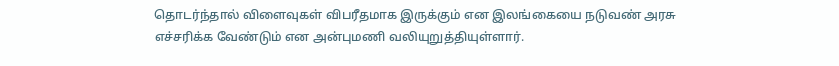தொடர்ந்தால் விளைவுகள் விபரீதமாக இருக்கும் என இலங்கையை நடுவண் அரசு எச்சரிக்க வேண்டும் என அன்புமணி வலியுறுத்தியுள்ளார்.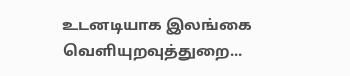உடனடியாக இலங்கை வெளியுறவுத்துறை...